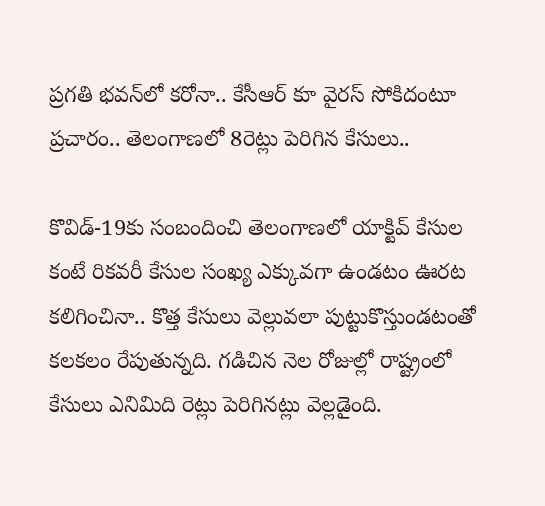ప్రగతి భవన్‌లో కరోనా.. కేసీఆర్‌ కూ వైరస్ సోకిదంటూ ప్రచారం.. తెలంగాణలో 8రెట్లు పెరిగిన కేసులు..

కొవిడ్-19కు సంబందించి తెలంగాణలో యాక్టివ్ కేసుల కంటే రికవరీ కేసుల సంఖ్య ఎక్కువగా ఉండటం ఊరట కలిగించినా.. కొత్త కేసులు వెల్లువలా పుట్టుకొస్తుండటంతో కలకలం రేపుతున్నది. గడిచిన నెల రోజుల్లో రాష్ట్రంలో కేసులు ఎనిమిది రెట్లు పెరిగినట్లు వెల్లడైంది.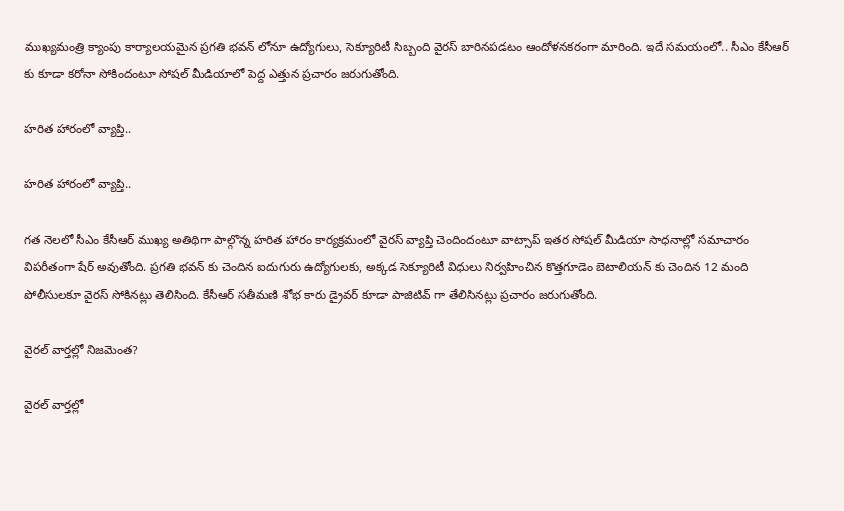ముఖ్యమంత్రి క్యాంపు కార్యాలయమైన ప్రగతి భవన్ లోనూ ఉద్యోగులు, సెక్యూరిటీ సిబ్బంది వైరస్ బారినపడటం ఆందోళనకరంగా మారింది. ఇదే సమయంలో.. సీఎం కేసీఆర్ కు కూడా కరోనా సోకిందంటూ సోషల్ మీడియాలో పెద్ద ఎత్తున ప్రచారం జరుగుతోంది.

హరిత హారంలో వ్యాప్తి..

హరిత హారంలో వ్యాప్తి..

గత నెలలో సీఎం కేసీఆర్ ముఖ్య అతిథిగా పాల్గొన్న హరిత హారం కార్యక్రమంలో వైరస్ వ్యాప్తి చెందిందంటూ వాట్సాప్ ఇతర సోషల్ మీడియా సాధనాల్లో సమాచారం విపరీతంగా షేర్ అవుతోంది. ప్రగతి భవన్ కు చెందిన ఐదుగురు ఉద్యోగులకు, అక్కడ సెక్యూరిటీ విధులు నిర్వహించిన కొత్తగూడెం బెటాలియన్ కు చెందిన 12 మంది పోలీసులకూ వైరస్ సోకినట్లు తెలిసింది. కేసీఆర్ సతీమణి శోభ కారు డ్రైవర్ కూడా పాజిటివ్ గా తేలిసినట్లు ప్రచారం జరుగుతోంది.

వైరల్ వార్తల్లో నిజమెంత?

వైరల్ వార్తల్లో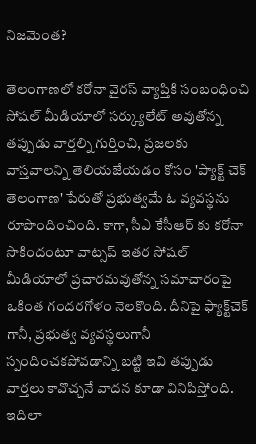నిజమెంత?

తెలంగాణలో కరోనా వైరస్ వ్యాప్తికి సంబంధించి సోషల్ మీడియాలో సర్క్యులేట్ అవుతోన్న తప్పుడు వార్తల్ని గుర్తించి, ప్రజలకు వాస్తవాలన్ని తెలియజేయడం కోసం 'ప్యాక్ట్ చెక్ తెలంగాణ' పేరుతో ప్రభుత్వమే ఓ వ్యవస్థను రూపొందించింది. కాగా, సీఎ కేసీఆర్ కు కరోనా సొకిందంటూ వాట్సప్ ఇతర సోషల్ మీడియాలో ప్రచారమవుతోన్న సమాచారంపై ఒకింత గందరగోళం నెలకొంది. దీనిపై ఫ్యాక్ట్‌చెక్ గానీ, ప్రభుత్వ వ్యవస్థలుగానీ స్పందించకపోవడాన్ని బట్టి ఇవి తప్పుడు వార్తలు కావొచ్చనే వాదన కూడా వినిపిస్తోంది. ఇదిలా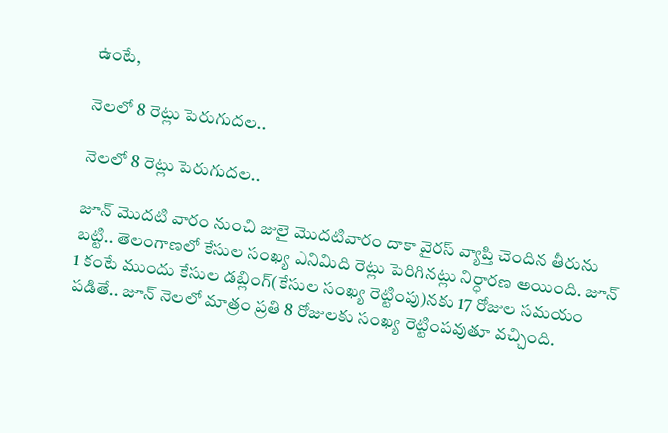ఉంటే,

నెలలో 8 రెట్లు పెరుగుదల..

నెలలో 8 రెట్లు పెరుగుదల..

జూన్ మొదటి వారం నుంచి జులై మొదటివారం దాకా వైరస్ వ్యాప్తి చెందిన తీరును బట్టి.. తెలంగాణలో కేసుల సంఖ్య ఎనిమిది రెట్లు పెరిగినట్లు నిర్ధారణ అయింది. జూన్ 1 కంటే ముందు కేసుల డబ్లింగ్(కేసుల సంఖ్య రెట్టింపు)నకు 17 రోజుల సమయం పడితే.. జూన్ నెలలో మాత్రం ప్రతి 8 రోజులకు సంఖ్య రెట్టింపవుతూ వచ్చింది.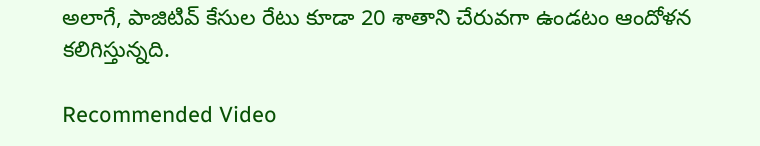అలాగే, పాజిటివ్ కేసుల రేటు కూడా 20 శాతాని చేరువగా ఉండటం ఆందోళన కలిగిస్తున్నది.

Recommended Video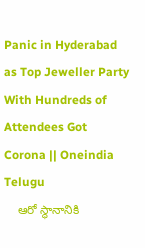Panic in Hyderabad as Top Jeweller Party With Hundreds of Attendees Got Corona || Oneindia Telugu
    ఆరో స్థానానికి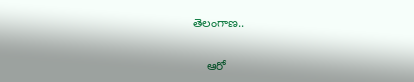తెలంగాణ..

    ఆరో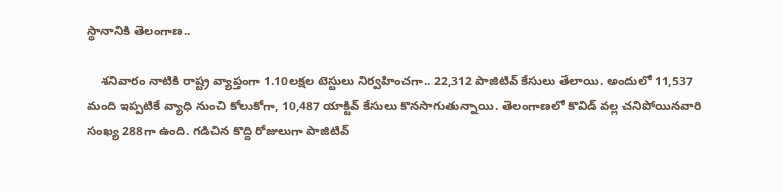స్థానానికి తెలంగాణ..

    శనివారం నాటికి రాష్ట్ర వ్యాప్తంగా 1.10లక్షల టెస్టులు నిర్వహించగా.. 22,312 పాజిటివ్ కేసులు తేలాయి. అందులో 11,537 మంది ఇప్పటికే వ్యాధి నుంచి కోలుకోగా, 10,487 యాక్టివ్ కేసులు కొనసాగుతున్నాయి. తెలంగాణలో కొవిడ్ వల్ల చనిపోయినవారి సంఖ్య 288గా ఉంది. గడిచిన కొద్ది రోజులుగా పాజిటివ్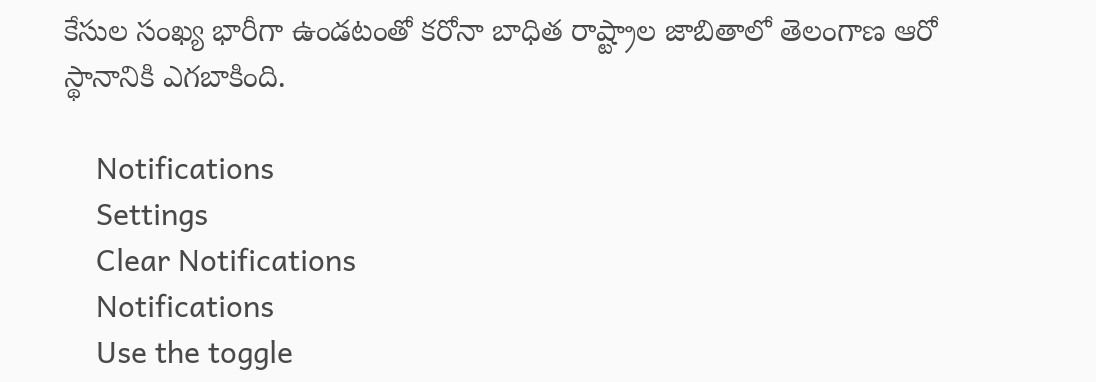కేసుల సంఖ్య భారీగా ఉండటంతో కరోనా బాధిత రాష్ట్రాల జాబితాలో తెలంగాణ ఆరో స్థానానికి ఎగబాకింది.

    Notifications
    Settings
    Clear Notifications
    Notifications
    Use the toggle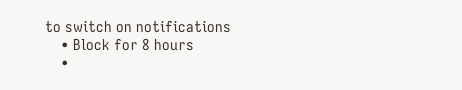to switch on notifications
    • Block for 8 hours
    •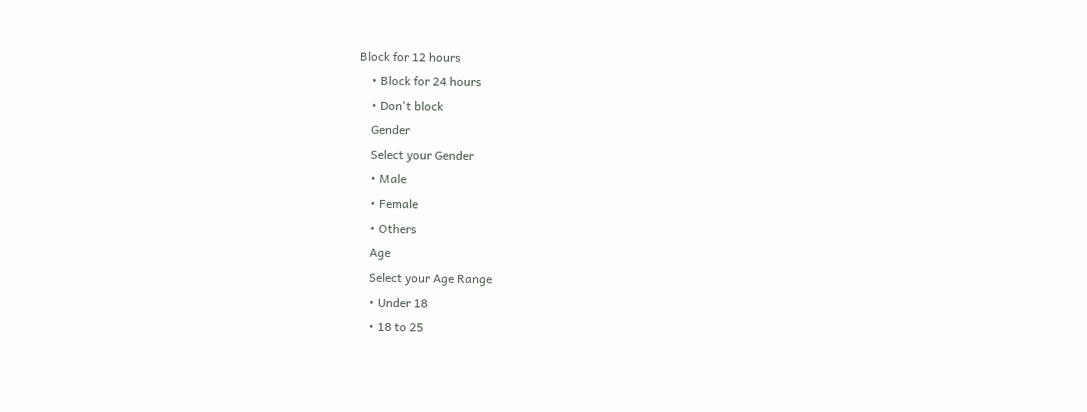Block for 12 hours
    • Block for 24 hours
    • Don't block
    Gender
    Select your Gender
    • Male
    • Female
    • Others
    Age
    Select your Age Range
    • Under 18
    • 18 to 25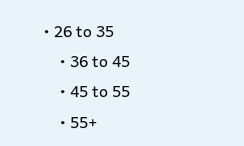• 26 to 35
    • 36 to 45
    • 45 to 55
    • 55+